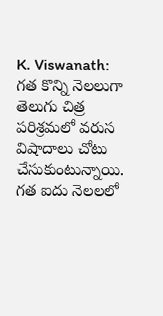K. Viswanath: గత కొన్ని నెలలుగా తెలుగు చిత్ర పరిశ్రమలో వరుస విషాదాలు చోటు చేసుకుంటున్నాయి. గత ఐదు నెలలలో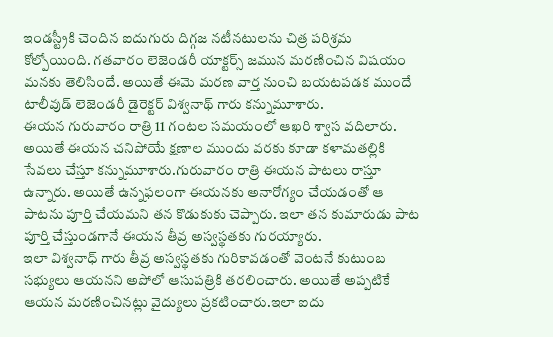ఇండస్ట్రీకి చెందిన ఐదుగురు దిగ్గజ నటీనటులను చిత్ర పరిశ్రమ కోల్పోయింది. గతవారం లెజెండరీ యాక్టర్స్ జమున మరణించిన విషయం మనకు తెలిసిందే. అయితే ఈమె మరణ వార్త నుంచి బయటపడక ముందే టాలీవుడ్ లెజెండరీ డైరెక్టర్ విశ్వనాథ్ గారు కన్నుమూశారు.
ఈయన గురువారం రాత్రి 11 గంటల సమయంలో ఆఖరి శ్వాస వదిలారు. అయితే ఈయన చనిపోయే క్షణాల ముందు వరకు కూడా కళామతల్లికి సేవలు చేస్తూ కన్నుమూశారు.గురువారం రాత్రి ఈయన పాటలు రాస్తూ ఉన్నారు. అయితే ఉన్నఫలంగా ఈయనకు అనారోగ్యం చేయడంతో ఆ పాటను పూర్తి చేయమని తన కొడుకుకు చెప్పారు. ఇలా తన కుమారుడు పాట పూర్తి చేస్తుండగానే ఈయన తీవ్ర అస్వస్థతకు గురయ్యారు.
ఇలా విశ్వనాధ్ గారు తీవ్ర అస్వస్థతకు గురికావడంతో వెంటనే కుటుంబ సభ్యులు ఆయనని అపోలో ఆసుపత్రికి తరలించారు. అయితే అప్పటికే ఆయన మరణించినట్లు వైద్యులు ప్రకటించారు.ఇలా ఐదు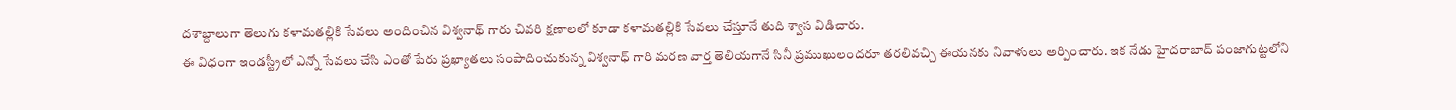దశాబ్దాలుగా తెలుగు కళామతల్లికి సేవలు అందించిన విశ్వనాథ్ గారు చివరి క్షణాలలో కూడా కళామతల్లికి సేవలు చేస్తూనే తుది శ్వాస విడిచారు.
ఈ విధంగా ఇండస్ట్రీలో ఎన్నో సేవలు చేసి ఎంతో పేరు ప్రఖ్యాతలు సంపాదించుకున్న విశ్వనాధ్ గారి మరణ వార్త తెలియగానే సినీ ప్రముఖులందరూ తరలివచ్చి ఈయనకు నివాళులు అర్పించారు. ఇక నేడు హైదరాబాద్ పంజాగుట్టలోని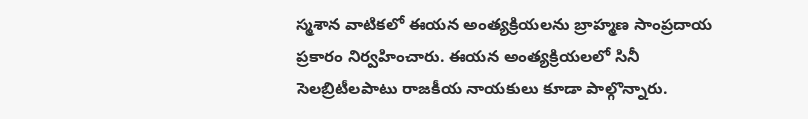స్మశాన వాటికలో ఈయన అంత్యక్రియలను బ్రాహ్మణ సాంప్రదాయ ప్రకారం నిర్వహించారు. ఈయన అంత్యక్రియలలో సినీ సెలబ్రిటీలపాటు రాజకీయ నాయకులు కూడా పాల్గొన్నారు.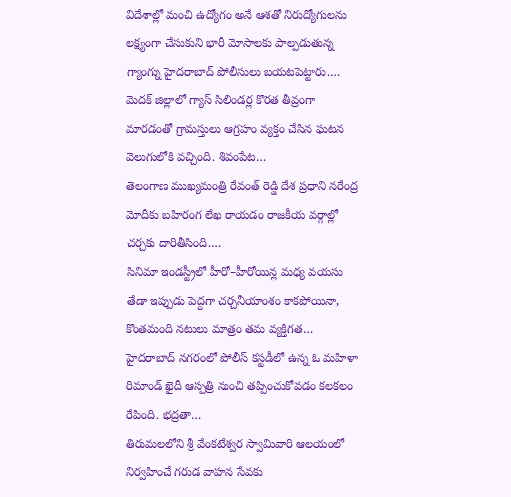విదేశాల్లో మంచి ఉద్యోగం అనే ఆశతో నిరుద్యోగులను లక్ష్యంగా చేసుకుని భారీ మోసాలకు పాల్పడుతున్న గ్యాంగ్ను హైదరాబాద్ పోలీసులు బయటపెట్టారు.…
మెదక్ జిల్లాలో గ్యాస్ సిలిండర్ల కొరత తీవ్రంగా మారడంతో గ్రామస్తులు ఆగ్రహం వ్యక్తం చేసిన ఘటన వెలుగులోకి వచ్చింది. శివంపేట…
తెలంగాణ ముఖ్యమంత్రి రేవంత్ రెడ్డి దేశ ప్రధాని నరేంద్ర మోదీకు బహిరంగ లేఖ రాయడం రాజకీయ వర్గాల్లో చర్చకు దారితీసింది.…
సినిమా ఇండస్ట్రీలో హీరో–హీరోయిన్ల మధ్య వయసు తేడా ఇప్పుడు పెద్దగా చర్చనీయాంశం కాకపోయినా, కొంతమంది నటులు మాత్రం తమ వ్యక్తిగత…
హైదరాబాద్ నగరంలో పోలీస్ కస్టడీలో ఉన్న ఓ మహిళా రిమాండ్ ఖైదీ ఆస్పత్రి నుంచి తప్పించుకోవడం కలకలం రేపింది. భద్రతా…
తిరుమలలోని శ్రీ వేంకటేశ్వర స్వామివారి ఆలయంలో నిర్వహించే గరుడ వాహన సేవకు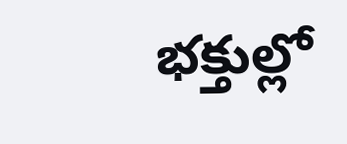భక్తుల్లో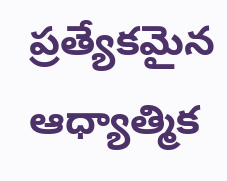ప్రత్యేకమైన ఆధ్యాత్మిక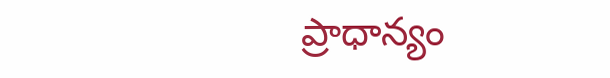ప్రాధాన్యం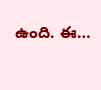ఉంది. ఈ…